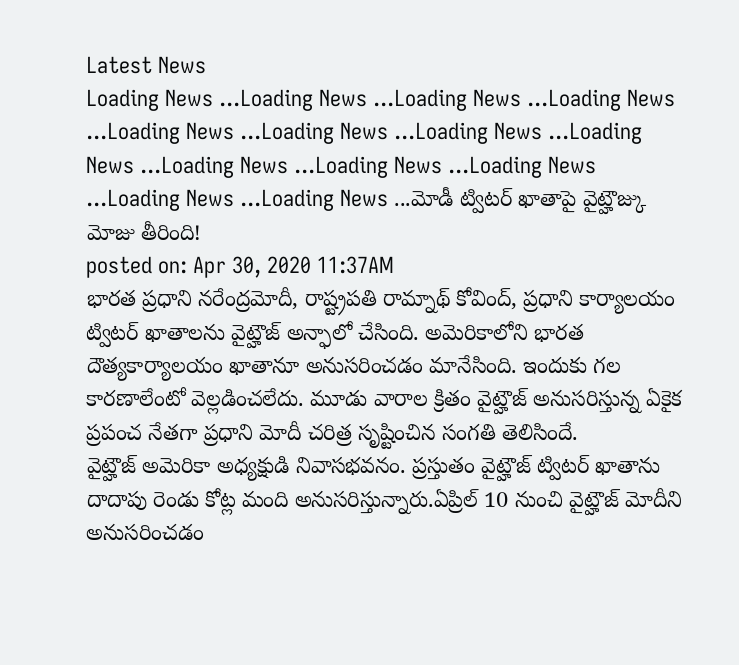Latest News
Loading News ...Loading News ...Loading News ...Loading News ...Loading News ...Loading News ...Loading News ...Loading News ...Loading News ...Loading News ...Loading News ...Loading News ...Loading News ...మోడీ ట్విటర్ ఖాతాపై వైట్హౌజ్కు మోజు తీరింది!
posted on: Apr 30, 2020 11:37AM
భారత ప్రధాని నరేంద్రమోదీ, రాష్ట్రపతి రామ్నాథ్ కోవింద్, ప్రధాని కార్యాలయం ట్విటర్ ఖాతాలను వైట్హౌజ్ అన్ఫాలో చేసింది. అమెరికాలోని భారత దౌత్యకార్యాలయం ఖాతానూ అనుసరించడం మానేసింది. ఇందుకు గల కారణాలేంటో వెల్లడించలేదు. మూడు వారాల క్రితం వైట్హౌజ్ అనుసరిస్తున్న ఏకైక ప్రపంచ నేతగా ప్రధాని మోదీ చరిత్ర సృష్టించిన సంగతి తెలిసిందే.
వైట్హౌజ్ అమెరికా అధ్యక్షుడి నివాసభవనం. ప్రస్తుతం వైట్హౌజ్ ట్విటర్ ఖాతాను దాదాపు రెండు కోట్ల మంది అనుసరిస్తున్నారు.ఏప్రిల్ 10 నుంచి వైట్హౌజ్ మోదీని అనుసరించడం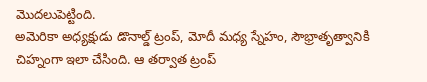మొదలుపెట్టింది.
అమెరికా అధ్యక్షుడు డొనాల్డ్ ట్రంప్, మోదీ మధ్య స్నేహం, సౌభ్రాతృత్వానికి చిహ్నంగా ఇలా చేసింది. ఆ తర్వాత ట్రంప్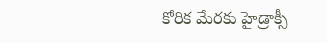కోరిక మేరకు హైడ్రాక్సీ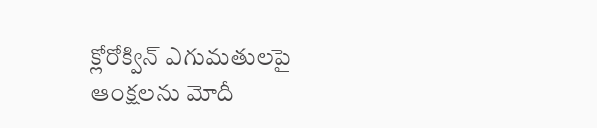క్లోరోక్విన్ ఎగుమతులపై ఆంక్షలను మోదీ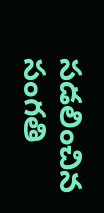సడలించిన సంగతి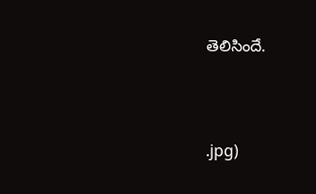తెలిసిందే.



.jpg)